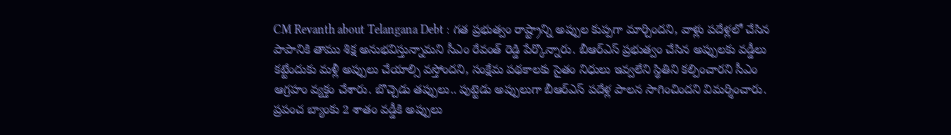CM Revanth about Telangana Debt : గత ప్రభుత్వం రాష్ట్రాన్ని అప్పుల కుప్పగా మార్చిందని, వాళ్లు పదేళ్లలో చేసిన పాపానికి తాము శిక్ష అనుభవిస్తున్నామని సీఎం రేవంత్ రెడ్డి పేర్కొన్నారు. బీఆర్ఎస్ ప్రభుత్వం చేసిన అప్పులకు వడ్డీలు కట్టేందుకు మళ్లీ అప్పులు చేయాల్సి వస్తోందని, సంక్షేమ పథకాలకు సైతం నిధులు ఇవ్వలేని స్థితిని కల్పించారని సీఎం ఆగ్రహం వ్యక్తం చేశారు. బొచ్చెడు తప్పులు.. పుట్టెడు అప్పులుగా బీఆర్ఎస్ పదేళ్ల పాలన సాగించిందని విమర్శించారు. ప్రపంచ బ్యాంకు 2 శాతం వడ్డీకి అప్పులు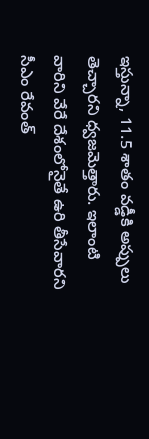ఇస్తున్నా, 11.5 శాతం వడ్డీకి అప్పులు తెచ్చారని ధ్వజమెత్తారు. ఇలాంటి వారిని వేరే దేశంలోనైతే ఉరి తీసేవారని సీఎం రేవంత్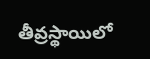తీవ్రస్థాయిలో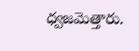ధ్వజమెత్తారు.